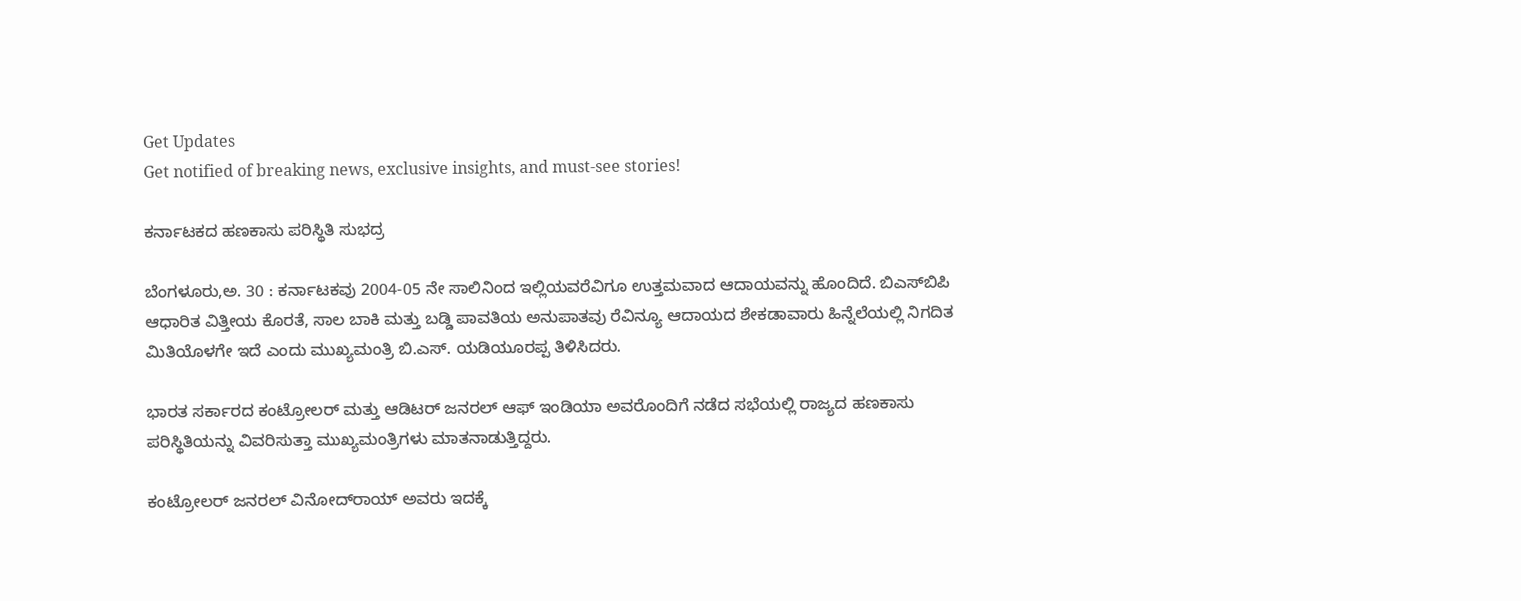Get Updates
Get notified of breaking news, exclusive insights, and must-see stories!

ಕರ್ನಾಟಕದ ಹಣಕಾಸು ಪರಿಸ್ಥಿತಿ ಸುಭದ್ರ

ಬೆಂಗಳೂರು,ಅ. 30 : ಕರ್ನಾಟಕವು 2004-05 ನೇ ಸಾಲಿನಿಂದ ಇಲ್ಲಿಯವರೆವಿಗೂ ಉತ್ತಮವಾದ ಆದಾಯವನ್ನು ಹೊಂದಿದೆ. ಬಿಎಸ್‌ಬಿಪಿ ಆಧಾರಿತ ವಿತ್ತೀಯ ಕೊರತೆ, ಸಾಲ ಬಾಕಿ ಮತ್ತು ಬಡ್ಡಿ ಪಾವತಿಯ ಅನುಪಾತವು ರೆವಿನ್ಯೂ ಆದಾಯದ ಶೇಕಡಾವಾರು ಹಿನ್ನೆಲೆಯಲ್ಲಿ ನಿಗದಿತ ಮಿತಿಯೊಳಗೇ ಇದೆ ಎಂದು ಮುಖ್ಯಮಂತ್ರಿ ಬಿ.ಎಸ್. ಯಡಿಯೂರಪ್ಪ ತಿಳಿಸಿದರು.

ಭಾರತ ಸರ್ಕಾರದ ಕಂಟ್ರೋಲರ್ ಮತ್ತು ಆಡಿಟರ್ ಜನರಲ್ ಆಫ್ ಇಂಡಿಯಾ ಅವರೊಂದಿಗೆ ನಡೆದ ಸಭೆಯಲ್ಲಿ ರಾಜ್ಯದ ಹಣಕಾಸು ಪರಿಸ್ಥಿತಿಯನ್ನು ವಿವರಿಸುತ್ತಾ ಮುಖ್ಯಮಂತ್ರಿಗಳು ಮಾತನಾಡುತ್ತಿದ್ದರು.

ಕಂಟ್ರೋಲರ್ ಜನರಲ್ ವಿನೋದ್‌ರಾಯ್ ಅವರು ಇದಕ್ಕೆ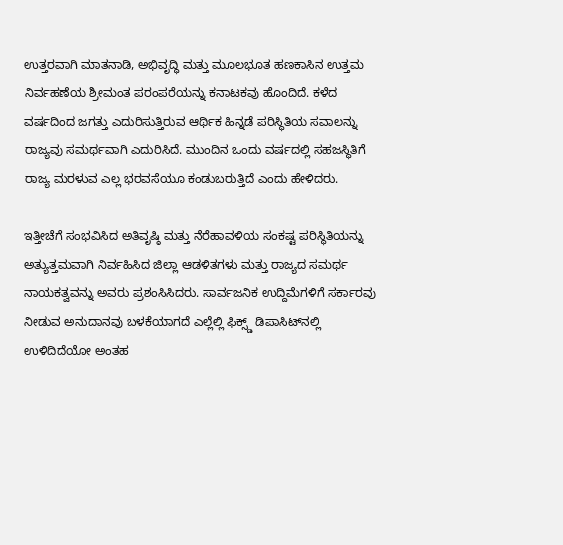ಉತ್ತರವಾಗಿ ಮಾತನಾಡಿ, ಅಭಿವೃದ್ಧಿ ಮತ್ತು ಮೂಲಭೂತ ಹಣಕಾಸಿನ ಉತ್ತಮ ನಿರ್ವಹಣೆಯ ಶ್ರೀಮಂತ ಪರಂಪರೆಯನ್ನು ಕನಾಟಕವು ಹೊಂದಿದೆ. ಕಳೆದ ವರ್ಷದಿಂದ ಜಗತ್ತು ಎದುರಿಸುತ್ತಿರುವ ಆರ್ಥಿಕ ಹಿನ್ನಡೆ ಪರಿಸ್ಥಿತಿಯ ಸವಾಲನ್ನು ರಾಜ್ಯವು ಸಮರ್ಥವಾಗಿ ಎದುರಿಸಿದೆ. ಮುಂದಿನ ಒಂದು ವರ್ಷದಲ್ಲಿ ಸಹಜಸ್ಥಿತಿಗೆ ರಾಜ್ಯ ಮರಳುವ ಎಲ್ಲ ಭರವಸೆಯೂ ಕಂಡುಬರುತ್ತಿದೆ ಎಂದು ಹೇಳಿದರು.

ಇತ್ತೀಚೆಗೆ ಸಂಭವಿಸಿದ ಅತಿವೃಷ್ಠಿ ಮತ್ತು ನೆರೆಹಾವಳಿಯ ಸಂಕಷ್ಟ ಪರಿಸ್ಥಿತಿಯನ್ನು ಅತ್ಯುತ್ತಮವಾಗಿ ನಿರ್ವಹಿಸಿದ ಜಿಲ್ಲಾ ಆಡಳಿತಗಳು ಮತ್ತು ರಾಜ್ಯದ ಸಮರ್ಥ ನಾಯಕತ್ವವನ್ನು ಅವರು ಪ್ರಶಂಸಿಸಿದರು. ಸಾರ್ವಜನಿಕ ಉದ್ದಿಮೆಗಳಿಗೆ ಸರ್ಕಾರವು ನೀಡುವ ಅನುದಾನವು ಬಳಕೆಯಾಗದೆ ಎಲ್ಲೆಲ್ಲಿ ಫಿಕ್ಸ್ಡ್ ಡಿಪಾಸಿಟ್‌ನಲ್ಲಿ ಉಳಿದಿದೆಯೋ ಅಂತಹ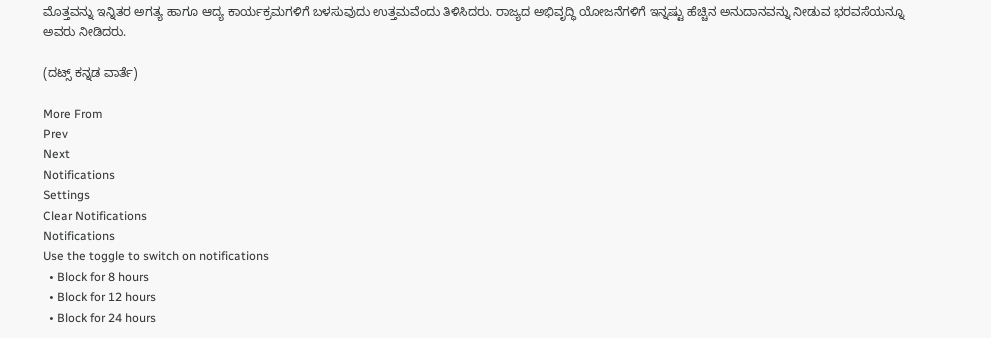ಮೊತ್ತವನ್ನು ಇನ್ನಿತರ ಅಗತ್ಯ ಹಾಗೂ ಆದ್ಯ ಕಾರ್ಯಕ್ರಮಗಳಿಗೆ ಬಳಸುವುದು ಉತ್ತಮವೆಂದು ತಿಳಿಸಿದರು. ರಾಜ್ಯದ ಅಭಿವೃದ್ಧಿ ಯೋಜನೆಗಳಿಗೆ ಇನ್ನಷ್ಟು ಹೆಚ್ಚಿನ ಅನುದಾನವನ್ನು ನೀಡುವ ಭರವಸೆಯನ್ನೂ ಅವರು ನೀಡಿದರು.

(ದಟ್ಸ್ ಕನ್ನಡ ವಾರ್ತೆ)

More From
Prev
Next
Notifications
Settings
Clear Notifications
Notifications
Use the toggle to switch on notifications
  • Block for 8 hours
  • Block for 12 hours
  • Block for 24 hours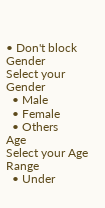• Don't block
Gender
Select your Gender
  • Male
  • Female
  • Others
Age
Select your Age Range
  • Under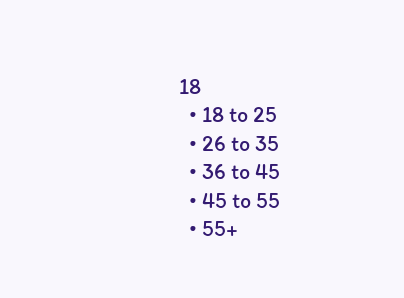18
  • 18 to 25
  • 26 to 35
  • 36 to 45
  • 45 to 55
  • 55+